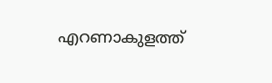എറണാകുളത്ത്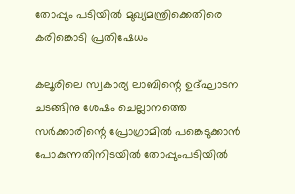തോപ്പും പടിയില്‍ മുഖ്യമന്ത്രിക്കെതിരെ കരിങ്കൊടി പ്രതിഷേധം

കലൂരിലെ സ്വകാര്യ ലാബിന്റെ ഉദ്ഘാടന ചടങ്ങിനു ശേഷം ചെല്ലാനത്തെ സര്‍ക്കാരിന്റെ പ്രോഗ്രാമില്‍ പങ്കെടുക്കാന്‍ പോകുന്നതിനിടയില്‍ തോപ്പുംപടിയില്‍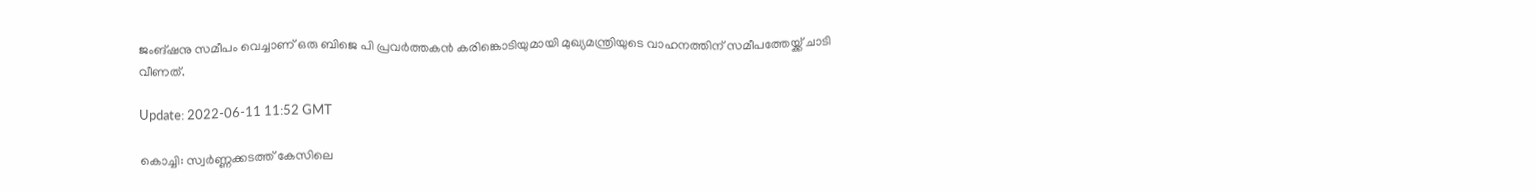ജംങ്ഷനു സമീപം വെച്ചാണ് ഒരു ബിജെ പി പ്രവര്‍ത്തകന്‍ കരിങ്കൊടിയുമായി മുഖ്യമന്ത്രിയുടെ വാഹനത്തിന് സമീപത്തേയ്ക്ക് ചാടി വീണത്.

Update: 2022-06-11 11:52 GMT

കൊച്ചി: സ്വര്‍ണ്ണക്കടത്ത് കേസിലെ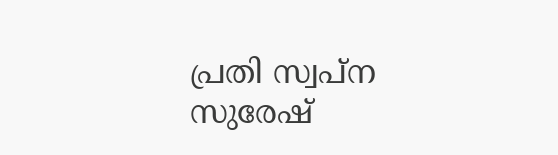പ്രതി സ്വപ്‌ന സുരേഷ്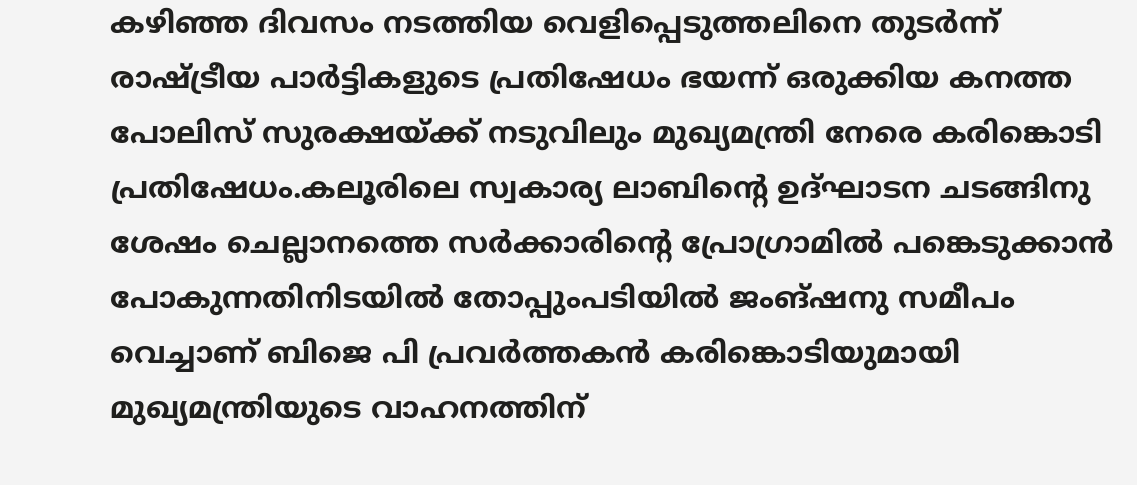കഴിഞ്ഞ ദിവസം നടത്തിയ വെളിപ്പെടുത്തലിനെ തുടര്‍ന്ന് രാഷ്ട്രീയ പാര്‍ട്ടികളുടെ പ്രതിഷേധം ഭയന്ന് ഒരുക്കിയ കനത്ത പോലിസ് സുരക്ഷയ്ക്ക് നടുവിലും മുഖ്യമന്ത്രി നേരെ കരിങ്കൊടി പ്രതിഷേധം.കലൂരിലെ സ്വകാര്യ ലാബിന്റെ ഉദ്ഘാടന ചടങ്ങിനു ശേഷം ചെല്ലാനത്തെ സര്‍ക്കാരിന്റെ പ്രോഗ്രാമില്‍ പങ്കെടുക്കാന്‍ പോകുന്നതിനിടയില്‍ തോപ്പുംപടിയില്‍ ജംങ്ഷനു സമീപം വെച്ചാണ് ബിജെ പി പ്രവര്‍ത്തകന്‍ കരിങ്കൊടിയുമായി മുഖ്യമന്ത്രിയുടെ വാഹനത്തിന്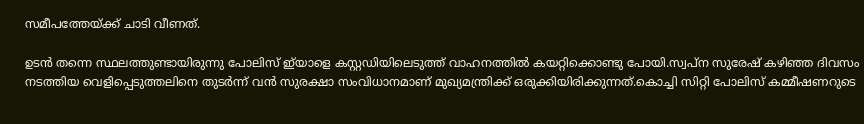സമീപത്തേയ്ക്ക് ചാടി വീണത്.

ഉടന്‍ തന്നെ സ്ഥലത്തുണ്ടായിരുന്നു പോലിസ് ഇ്‌യാളെ കസ്റ്റഡിയിലെടുത്ത് വാഹനത്തില്‍ കയറ്റിക്കൊണ്ടു പോയി.സ്വപ്‌ന സുരേഷ് കഴിഞ്ഞ ദിവസം നടത്തിയ വെളിപ്പെടുത്തലിനെ തുടര്‍ന്ന് വന്‍ സുരക്ഷാ സംവിധാനമാണ് മുഖ്യമന്ത്രിക്ക് ഒരുക്കിയിരിക്കുന്നത്.കൊച്ചി സിറ്റി പോലിസ് കമ്മീഷണറുടെ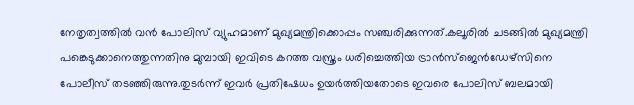നേതൃത്വത്തില്‍ വന്‍ പോലിസ് വ്യുഹമാണ് മുഖ്യമന്ത്രിക്കൊപ്പം സഞ്ചരിക്കുന്നത്.കലൂരില്‍ ചടങ്ങില്‍ മുഖ്യമന്ത്രി പങ്കെടുക്കാനെത്തുന്നതിനു മുമ്പായി ഇവിടെ കറത്ത വസ്ത്രം ധരിച്ചെത്തിയ ട്രാന്‍സ്‌ജെന്‍ഡേഴ്‌സിനെ പോലീസ് തടഞ്ഞിരുന്നു.തുടര്‍ന്ന് ഇവര്‍ പ്രതിഷേധം ഉയര്‍ത്തിയതോടെ ഇവരെ പോലിസ് ബലമായി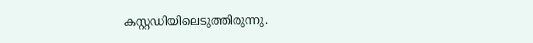കസ്റ്റഡിയിലെടുത്തിരുന്നു.